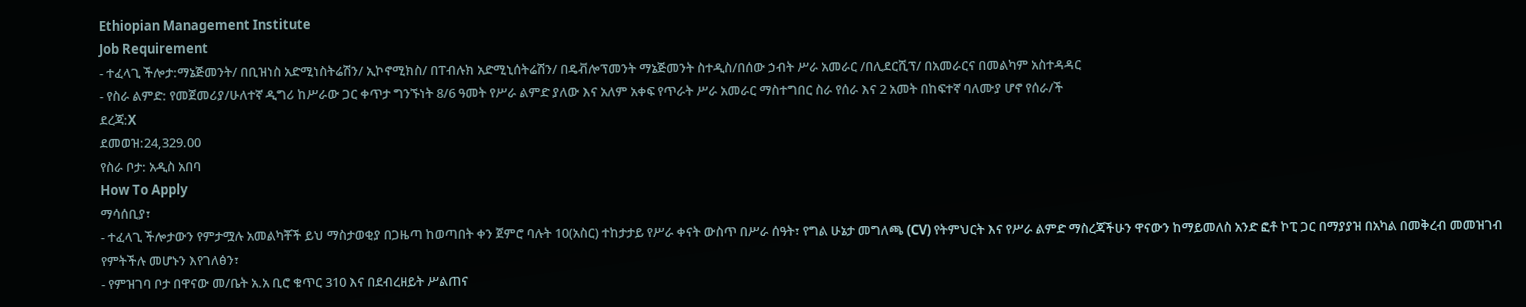Ethiopian Management Institute
Job Requirement
- ተፈላጊ ችሎታ:ማኔጅመንት/ በቢዝነስ አድሚነስትሬሽን/ ኢኮኖሚክስ/ በፐብሉክ አድሚኒሰትሬሽን/ በዴቭሎፕመንት ማኔጅመንት ስተዲስ/በሰው ኃብት ሥራ አመራር /በሊደርሺፕ/ በአመራርና በመልካም አስተዳዳር
- የስራ ልምድ: የመጀመሪያ/ሁለተኛ ዲግሪ ከሥራው ጋር ቀጥታ ግንኙነት 8/6 ዓመት የሥራ ልምድ ያለው እና አለም አቀፍ የጥራት ሥራ አመራር ማስተግበር ስራ የሰራ እና 2 አመት በከፍተኛ ባለሙያ ሆኖ የሰራ/ች
ደረጃ:X
ደመወዝ:24,329.00
የስራ ቦታ: አዲስ አበባ
How To Apply
ማሳሰቢያ፣
- ተፈላጊ ችሎታውን የምታሟሉ አመልካቾች ይህ ማስታወቂያ በጋዜጣ ከወጣበት ቀን ጀምሮ ባሉት 10(አስር) ተከታታይ የሥራ ቀናት ውስጥ በሥራ ሰዓት፣ የግል ሁኔታ መግለጫ (CV) የትምህርት እና የሥራ ልምድ ማስረጃችሁን ዋናውን ከማይመለስ አንድ ፎቶ ኮፒ ጋር በማያያዝ በአካል በመቅረብ መመዝገብ የምትችሉ መሆኑን እየገለፅን፣
- የምዝገባ ቦታ በዋናው መ/ቤት አ.አ ቢሮ ቁጥር 310 እና በደብረዘይት ሥልጠና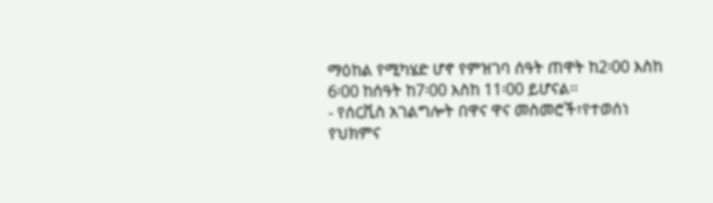ማዕከል የሚካሄድ ሆኖ የምዝገባ ሰዓት ጠዋት ከ2፡00 እስከ 6፡00 ከሰዓት ከ7፡00 እስከ 11፡00 ይሆናል፡፡
- የሰርቪስ አገልግሎት በዋና ዋና መስመሮች፣የተወሰነ የህክምና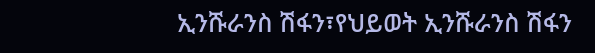ኢንሹራንስ ሽፋን፣የህይወት ኢንሹራንስ ሽፋን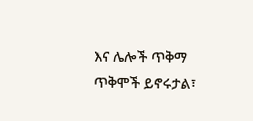እና ሌሎች ጥቅማ ጥቅሞች ይኖሩታል፣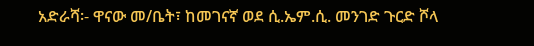አድራሻ፡- ዋናው መ/ቤት፣ ከመገናኛ ወደ ሲ.ኤም.ሲ. መንገድ ጉርድ ሾላ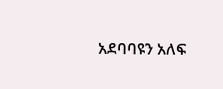አደባባዩን አለፍ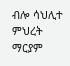ብሎ ሳህሊተ ምህረት ማርያም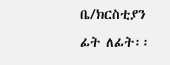ቤ/ክርስቲያን ፊት ለፊት፡፡